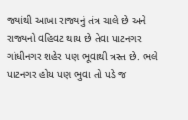જ્યાંથી આખા રાજ્યનું તંત્ર ચાલે છે અને રાજ્યનો વહિવટ થાય છે તેવા પાટનગર ગાંધીનગર શહેર પણ ભૂવાથી ત્રસ્ત છે. ભલે પાટનગર હોય પણ ભુવા તો પડે જ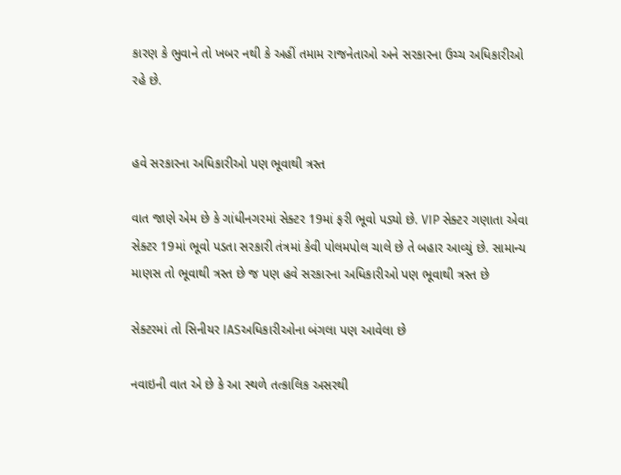કારણ કે ભુવાને તો ખબર નથી કે અહીં તમામ રાજનેતાઓ અને સરકારના ઉચ્ચ અધિકારીઓ રહે છે.


હવે સરકારના અધિકારીઓ પણ ભૂવાથી ત્રસ્ત

વાત જાણે એમ છે કે ગાંધીનગરમાં સેક્ટર 19માં ફરી ભૂવો પડ્યો છે. VIP સેક્ટર ગણાતા એવા સેક્ટર 19માં ભૂવો પડતા સરકારી તંત્રમાં કેવી પોલમપોલ ચાલે છે તે બહાર આવ્યું છે. સામાન્ય માણસ તો ભૂવાથી ત્રસ્ત છે જ પણ હવે સરકારના અધિકારીઓ પણ ભૂવાથી ત્રસ્ત છે

સેક્ટરમાં તો સિનીયર IASઅધિકારીઓના બંગલા પણ આવેલા છે

નવાઇની વાત એ છે કે આ સ્થળે તત્કાલિક અસરથી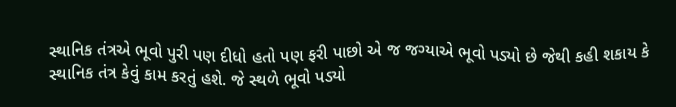સ્થાનિક તંત્રએ ભૂવો પુરી પણ દીધો હતો પણ ફરી પાછો એ જ જગ્યાએ ભૂવો પડ્યો છે જેથી કહી શકાય કે સ્થાનિક તંત્ર કેવું કામ કરતું હશે. જે સ્થળે ભૂવો પડ્યો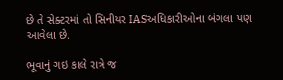છે તે સેક્ટરમાં તો સિનીયર IASઅધિકારીઓના બંગલા પણ આવેલા છે.

ભૂવાનું ગઇ કાલે રાત્રે જ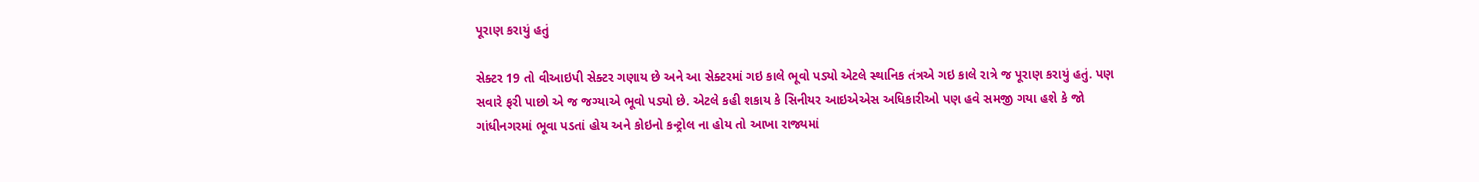પૂરાણ કરાયું હતું

સેક્ટર 19 તો વીઆઇપી સેક્ટર ગણાય છે અને આ સેક્ટરમાં ગઇ કાલે ભૂવો પડ્યો એટલે સ્થાનિક તંત્રએ ગઇ કાલે રાત્રે જ પૂરાણ કરાયું હતું. પણ સવારે ફરી પાછો એ જ જગ્યાએ ભૂવો પડ્યો છે. એટલે કહી શકાય કે સિનીયર આઇએએસ અધિકારીઓ પણ હવે સમજી ગયા હશે કે જો ગાંધીનગરમાં ભૂવા પડતાં હોય અને કોઇનો કન્ટ્રોલ ના હોય તો આખા રાજ્યમાં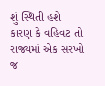શું સ્થિતી હશે કારણ કે વહિવટ તો રાજ્યમાં એક સરખો જ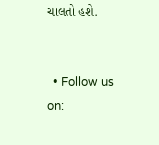ચાલતો હશે.


  • Follow us on: